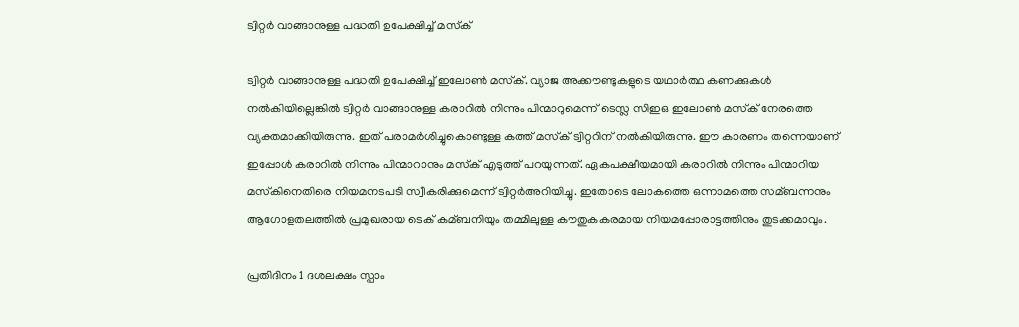ട്വിറ്റര്‍ വാങ്ങാനുള്ള പദ്ധതി ഉപേക്ഷിച്ച് മസ്‌ക്‌

ട്വിറ്റര്‍ വാങ്ങാനുള്ള പദ്ധതി ഉപേക്ഷിച്ച് ഇലോണ്‍ മസ്‌ക്. വ്യാജ അക്കൗണ്ടുകളുടെ യഥാര്‍ത്ഥ കണക്കുകള്‍ നല്‍കിയില്ലെങ്കില്‍ ട്വിറ്റര്‍ വാങ്ങാനുള്ള കരാറില്‍ നിന്നും പിന്മാറുമെന്ന് ടെസ്ല സിഇഒ ഇലോണ്‍ മസ്‌ക് നേരത്തെ വ്യക്തമാക്കിയിരുന്നു. ഇത് പരാമര്‍ശിച്ചുകൊണ്ടുള്ള കത്ത് മസ്‌ക് ട്വിറ്ററിന് നല്‍കിയിരുന്നു. ഈ കാരണം തന്നെയാണ് ഇപ്പോള്‍ കരാറില്‍ നിന്നും പിന്മാറാനും മസ്‌ക് എടുത്ത് പറയുന്നത്. ഏകപക്ഷീയമായി കരാറില്‍ നിന്നും പിന്മാറിയ മസ്‌കിനെതിരെ നിയമനടപടി സ്വീകരിക്കുമെന്ന് ട്വിറ്റര്‍അറിയിച്ചു. ഇതോടെ ലോകത്തെ ഒന്നാമത്തെ സമ്ബന്നനും ആഗോളതലത്തില്‍ പ്രമുഖരായ ടെക് കമ്ബനിയും തമ്മിലുള്ള കൗതുകകരമായ നിയമപ്പോരാട്ടത്തിനും തുടക്കമാവും.

പ്രതിദിനം 1 ദശലക്ഷം സ്പാം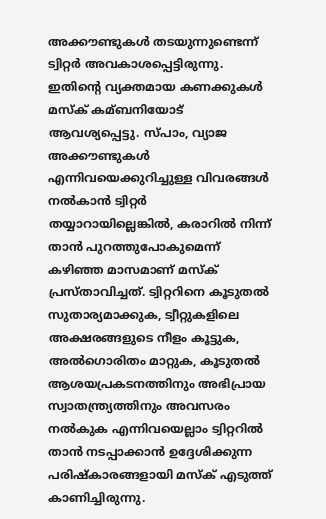അക്കൗണ്ടുകള്‍ തടയുന്നുണ്ടെന്ന് ട്വിറ്റര്‍ അവകാശപ്പെട്ടിരുന്നു. ഇതിന്റെ വ്യക്തമായ കണക്കുകള്‍ മസ്‌ക് കമ്ബനിയോട് ആവശ്യപ്പെട്ടു. സ്പാം, വ്യാജ അക്കൗണ്ടുകള്‍ എന്നിവയെക്കുറിച്ചുള്ള വിവരങ്ങള്‍ നല്‍കാന്‍ ട്വിറ്റര്‍ തയ്യാറായില്ലെങ്കില്‍, കരാറില്‍ നിന്ന് താന്‍ പുറത്തുപോകുമെന്ന് കഴിഞ്ഞ മാസമാണ് മസ്‌ക് പ്രസ്താവിച്ചത്. ട്വിറ്ററിനെ കൂടുതല്‍ സുതാര്യമാക്കുക, ട്വീറ്റുകളിലെ അക്ഷരങ്ങളുടെ നീളം കൂട്ടുക, അല്‍ഗൊരിതം മാറ്റുക, കൂടുതല്‍ ആശയപ്രകടനത്തിനും അഭിപ്രായ സ്വാതന്ത്ര്യത്തിനും അവസരം നല്‍കുക എന്നിവയെല്ലാം ട്വിറ്ററില്‍ താന്‍ നടപ്പാക്കാന്‍ ഉദ്ദേശിക്കുന്ന പരിഷ്‌കാരങ്ങളായി മസ്‌ക് എടുത്ത് കാണിച്ചിരുന്നു.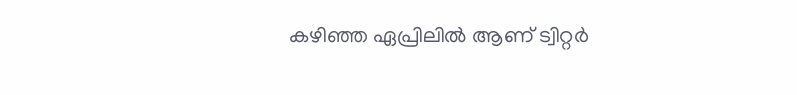കഴിഞ്ഞ ഏപ്രിലില്‍ ആണ് ട്വിറ്റര്‍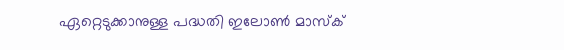ഏറ്റെടുക്കാനുള്ള പദ്ധതി ഇലോണ്‍ മാസ്‌ക്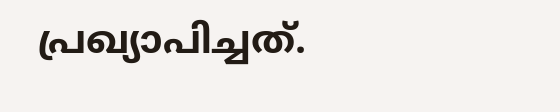പ്രഖ്യാപിച്ചത്.